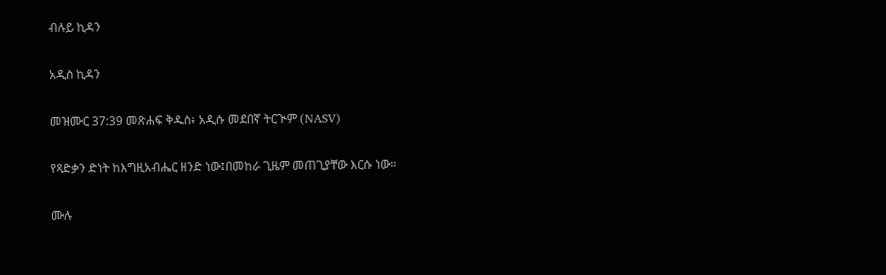ብሉይ ኪዳን

አዲስ ኪዳን

መዝሙር 37:39 መጽሐፍ ቅዱስ፥ አዲሱ መደበኛ ትርጒም (NASV)

የጻድቃን ድነት ከእግዚአብሔር ዘንድ ነው፤በመከራ ጊዜም መጠጊያቸው እርሱ ነው።

ሙሉ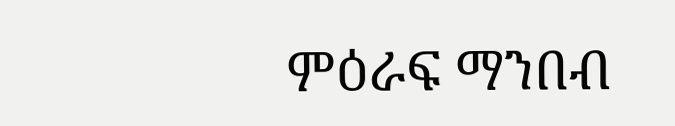ምዕራፍ ማንበብ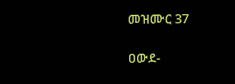መዝሙር 37

ዐውደ-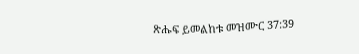ጽሑፍ ይመልከቱ መዝሙር 37:39